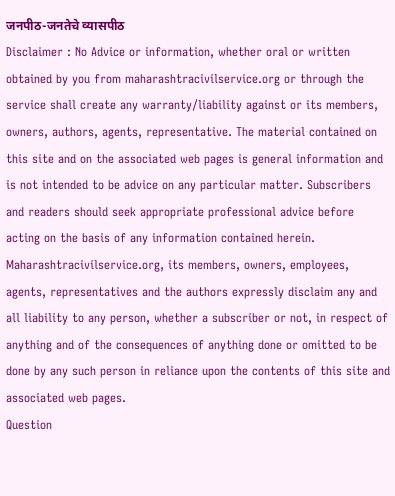जनपीठ-जनतेचे व्यासपीठ
Disclaimer : No Advice or information, whether oral or written obtained by you from maharashtracivilservice.org or through the service shall create any warranty/liability against or its members, owners, authors, agents, representative. The material contained on this site and on the associated web pages is general information and is not intended to be advice on any particular matter. Subscribers and readers should seek appropriate professional advice before acting on the basis of any information contained herein. Maharashtracivilservice.org, its members, owners, employees, agents, representatives and the authors expressly disclaim any and all liability to any person, whether a subscriber or not, in respect of anything and of the consequences of anything done or omitted to be done by any such person in reliance upon the contents of this site and associated web pages.
Question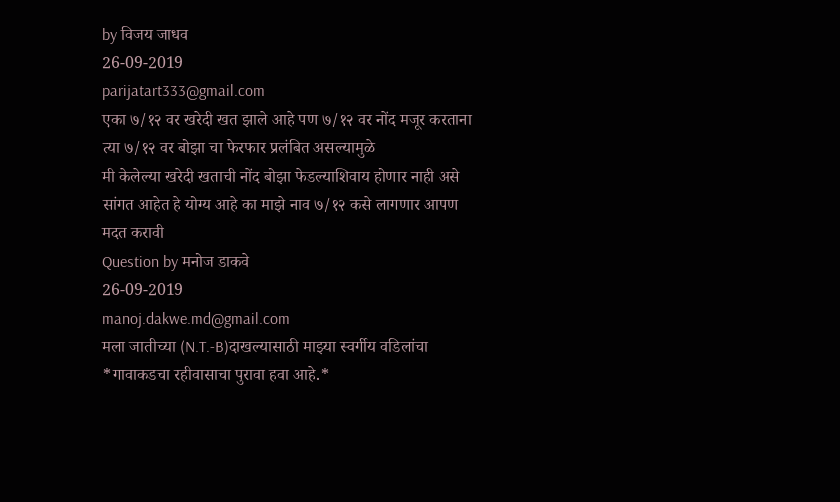by विजय जाधव
26-09-2019
parijatart333@gmail.com
एका ७/१२ वर खरेदी खत झाले आहे पण ७/१२ वर नोंद मजूर करताना त्या ७/१२ वर बोझा चा फेरफार प्रलंबित असल्यामुळे
मी केलेल्या खरेदी खताची नोंद बोझा फेडल्याशिवाय होणार नाही असे सांगत आहेत हे योग्य आहे का माझे नाव ७/१२ कसे लागणार आपण मदत करावी
Question by मनोज डाकवे
26-09-2019
manoj.dakwe.md@gmail.com
मला जातीच्या (N.T.-B)दाखल्यासाठी माझ्या स्वर्गीय वडिलांचा *गावाकडचा रहीवासाचा पुरावा हवा आहे.*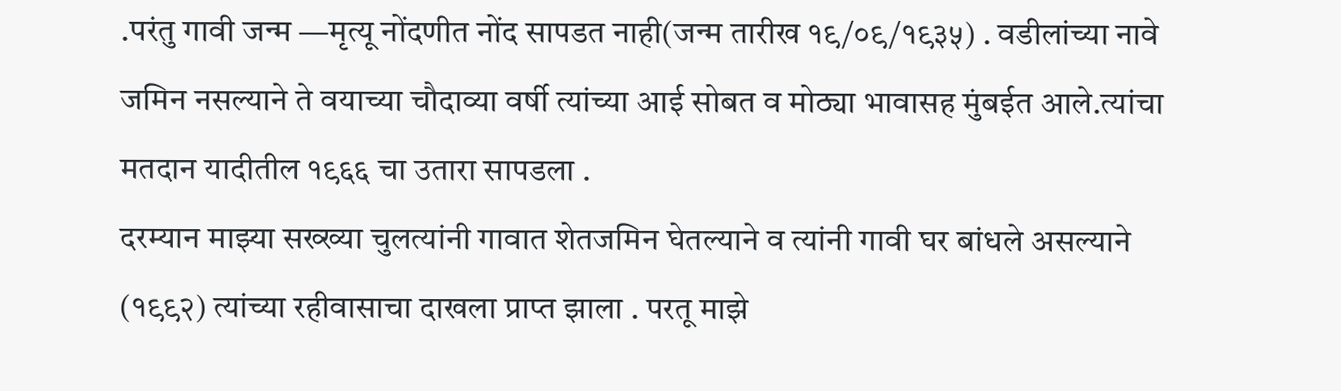.परंतु गावी जन्म —मृत्यू नोंदणीत नोंद सापडत नाही(जन्म तारीख १९/०९/१९३५) . वडीलांच्या नावे जमिन नसल्याने ते वयाच्या चौदाव्या वर्षी त्यांच्या आई सोबत व मोठ्या भावासह मुंबईत आले.त्यांचा मतदान यादीतील १९६६ चा उतारा सापडला .
दरम्यान माझ्या सख्ख्या चुलत्यांनी गावात शेतजमिन घेतल्याने व त्यांनी गावी घर बांधले असल्याने (१९९२) त्यांच्या रहीवासाचा दाखला प्राप्त झाला . परतू माझे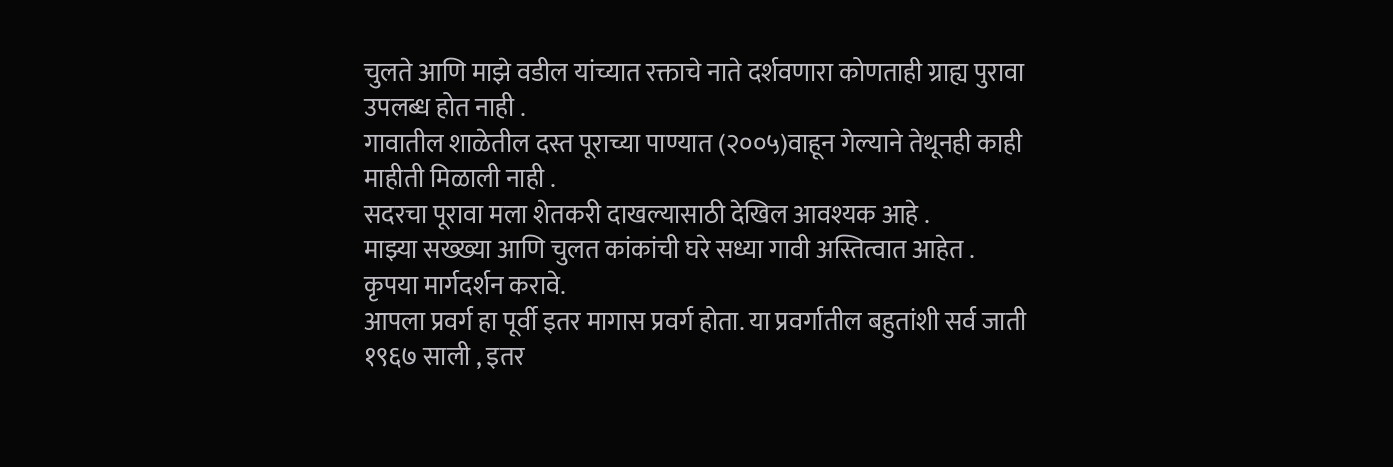चुलते आणि माझे वडील यांच्यात रक्ताचे नाते दर्शवणारा कोणताही ग्राह्य पुरावा उपलब्ध होत नाही .
गावातील शाळेतील दस्त पूराच्या पाण्यात (२००५)वाहून गेल्याने तेथूनही काही माहीती मिळाली नाही .
सदरचा पूरावा मला शेतकरी दाखल्यासाठी देखिल आवश्यक आहे .
माझ्या सख्ख्या आणि चुलत कांकांची घरे सध्या गावी अस्तित्वात आहेत .
कृपया मार्गदर्शन करावे.
आपला प्रवर्ग हा पूर्वी इतर मागास प्रवर्ग होता. या प्रवर्गातील बहुतांशी सर्व जाती १९६७ साली , इतर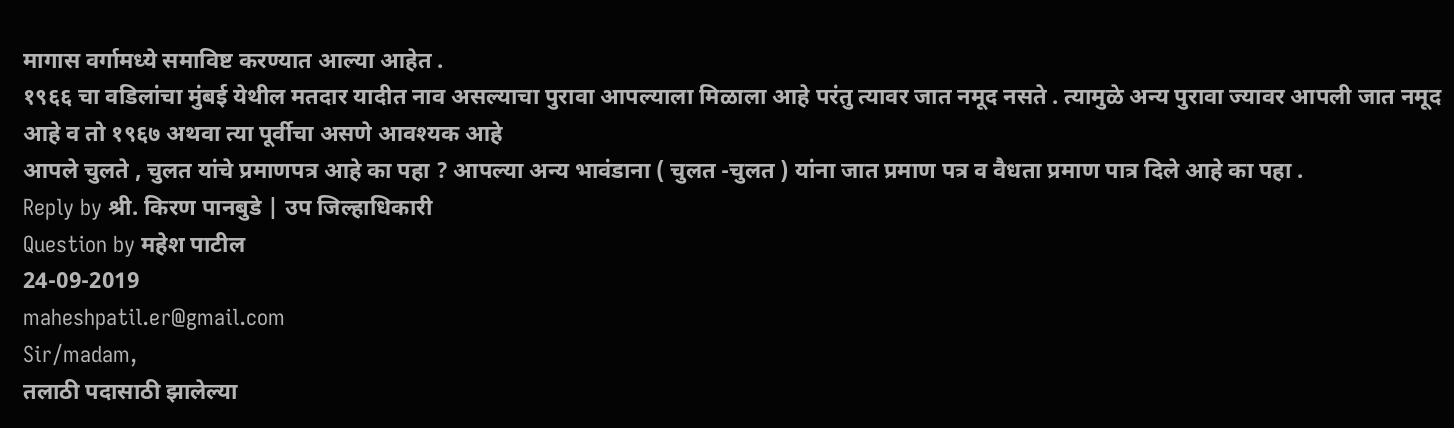मागास वर्गामध्ये समाविष्ट करण्यात आल्या आहेत .
१९६६ चा वडिलांचा मुंबई येथील मतदार यादीत नाव असल्याचा पुरावा आपल्याला मिळाला आहे परंतु त्यावर जात नमूद नसते . त्यामुळे अन्य पुरावा ज्यावर आपली जात नमूद आहे व तो १९६७ अथवा त्या पूर्वीचा असणे आवश्यक आहे
आपले चुलते , चुलत यांचे प्रमाणपत्र आहे का पहा ? आपल्या अन्य भावंडाना ( चुलत -चुलत ) यांना जात प्रमाण पत्र व वैधता प्रमाण पात्र दिले आहे का पहा .
Reply by श्री. किरण पानबुडे | उप जिल्हाधिकारी
Question by महेश पाटील
24-09-2019
maheshpatil.er@gmail.com
Sir/madam,
तलाठी पदासाठी झालेल्या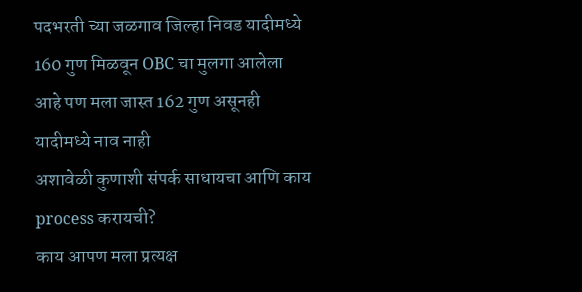पदभरती च्या जळगाव जिल्हा निवड यादीमध्ये 160 गुण मिळवून OBC चा मुलगा आलेला आहे पण मला जास्त 162 गुण असूनही यादीमध्ये नाव नाही
अशावेळी कुणाशी संपर्क साधायचा आणि काय process करायची?
काय आपण मला प्रत्यक्ष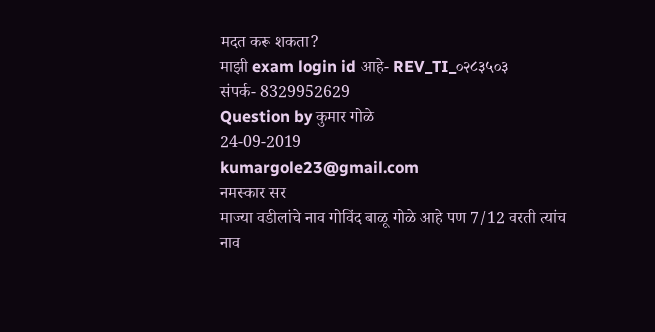मदत करू शकता?
माझी exam login id आहे- REV_TI_०२८३५०३
संपर्क- 8329952629
Question by कुमार गोळे
24-09-2019
kumargole23@gmail.com
नमस्कार सर
माज्या वडीलांचे नाव गोविंद बाळू गोळे आहे पण 7/12 वरती त्यांच नाव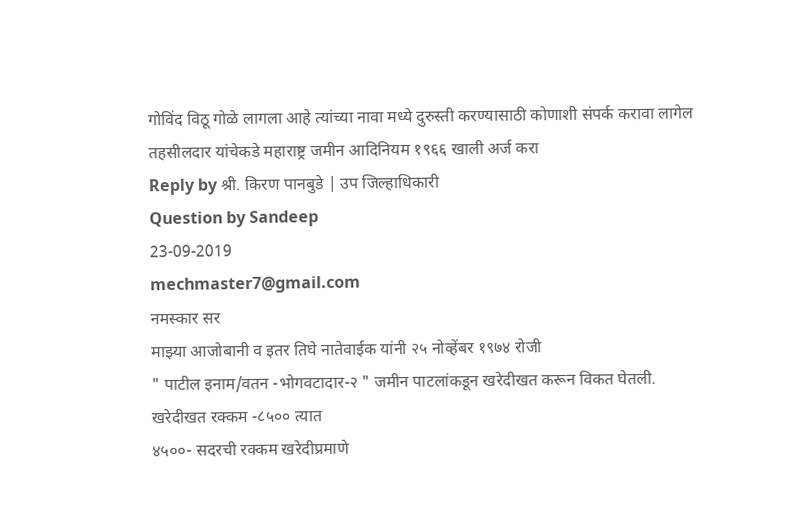गोविंद विठू गोळे लागला आहे त्यांच्या नावा मध्ये दुरुस्ती करण्यासाठी कोणाशी संपर्क करावा लागेल
तहसीलदार यांचेकडे महाराष्ट्र जमीन आदिनियम १९६६ खाली अर्ज करा
Reply by श्री. किरण पानबुडे | उप जिल्हाधिकारी
Question by Sandeep
23-09-2019
mechmaster7@gmail.com
नमस्कार सर
माझ्या आजोबानी व इतर तिघे नातेवाईक यांनी २५ नोव्हेंबर १९७४ रोजी
" पाटील इनाम/वतन -भोगवटादार-२ " जमीन पाटलांकडून खरेदीखत करून विकत घेतली.
खरेदीखत रक्कम -८५०० त्यात
४५००- सदरची रक्कम खरेदीप्रमाणे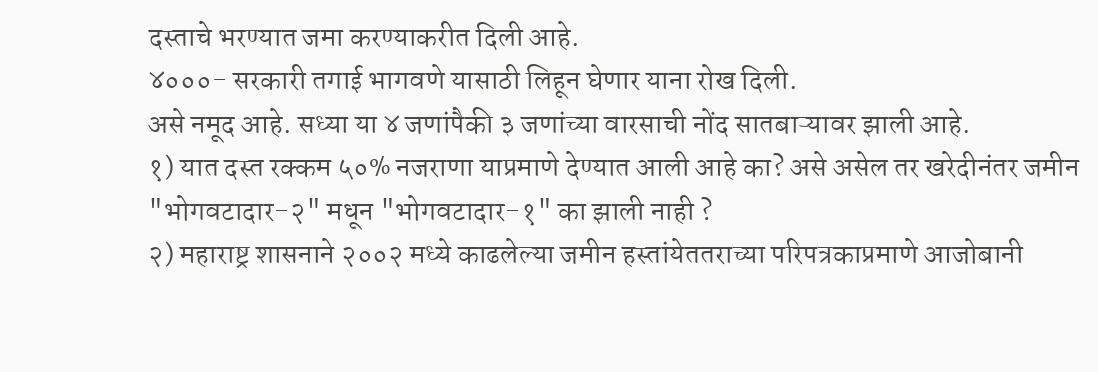दस्ताचे भरण्यात जमा करण्याकरीत दिली आहे.
४०००- सरकारी तगाई भागवणे यासाठी लिहून घेणार याना रोख दिली.
असे नमूद आहे. सध्या या ४ जणांपैकी ३ जणांच्या वारसाची नोंद सातबाऱ्यावर झाली आहे.
१) यात दस्त रक्कम ५०% नजराणा याप्रमाणे देण्यात आली आहे का? असे असेल तर खरेदीनंतर जमीन "भोगवटादार-२" मधून "भोगवटादार-१" का झाली नाही ?
२) महाराष्ट्र शासनाने २००२ मध्ये काढलेल्या जमीन हस्तांयेततराच्या परिपत्रकाप्रमाणे आजोबानी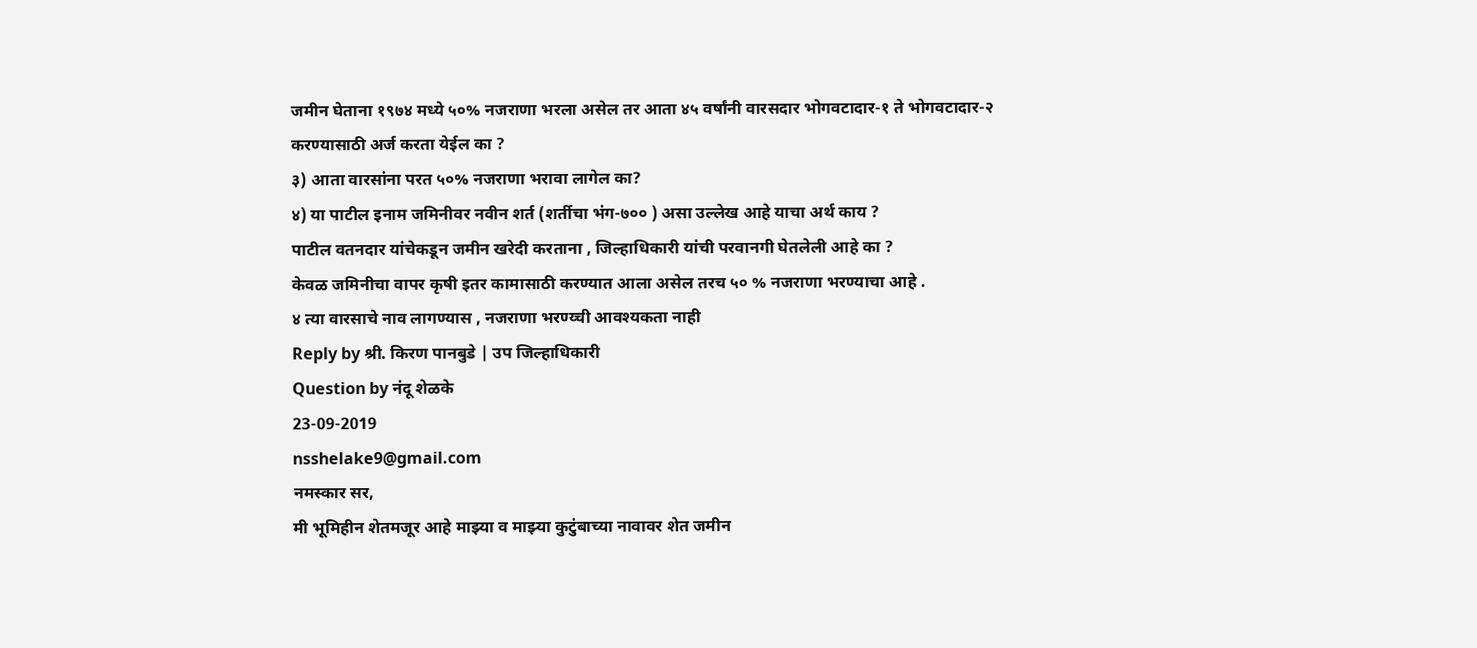जमीन घेताना १९७४ मध्ये ५०% नजराणा भरला असेल तर आता ४५ वर्षांनी वारसदार भोगवटादार-१ ते भोगवटादार-२ करण्यासाठी अर्ज करता येईल का ?
३) आता वारसांना परत ५०% नजराणा भरावा लागेल का?
४) या पाटील इनाम जमिनीवर नवीन शर्त (शर्तीचा भंग-७०० ) असा उल्लेख आहे याचा अर्थ काय ?
पाटील वतनदार यांचेकडून जमीन खरेदी करताना , जिल्हाधिकारी यांची परवानगी घेतलेली आहे का ?
केवळ जमिनीचा वापर कृषी इतर कामासाठी करण्यात आला असेल तरच ५० % नजराणा भरण्याचा आहे .
४ त्या वारसाचे नाव लागण्यास , नजराणा भरण्य्ची आवश्यकता नाही
Reply by श्री. किरण पानबुडे | उप जिल्हाधिकारी
Question by नंदू शेळके
23-09-2019
nsshelake9@gmail.com
नमस्कार सर,
मी भूमिहीन शेतमजूर आहे माझ्या व माझ्या कुटुंबाच्या नावावर शेत जमीन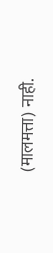(मालमत्ता) नाही.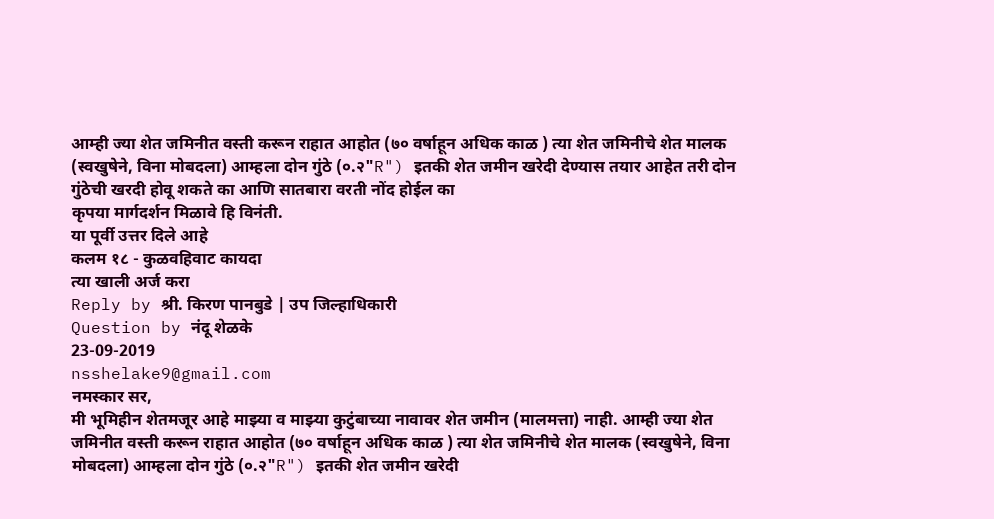आम्ही ज्या शेत जमिनीत वस्ती करून राहात आहोत (७० वर्षाहून अधिक काळ ) त्या शेत जमिनीचे शेत मालक (स्वखुषेने, विना मोबदला) आम्हला दोन गुंठे (०.२"R") इतकी शेत जमीन खरेदी देण्यास तयार आहेत तरी दोन गुंठेची खरदी होवू शकते का आणि सातबारा वरती नोंद होईल का
कृपया मार्गदर्शन मिळावे हि विनंती.
या पूर्वी उत्तर दिले आहे
कलम १८ - कुळवहिवाट कायदा
त्या खाली अर्ज करा
Reply by श्री. किरण पानबुडे | उप जिल्हाधिकारी
Question by नंदू शेळके
23-09-2019
nsshelake9@gmail.com
नमस्कार सर,
मी भूमिहीन शेतमजूर आहे माझ्या व माझ्या कुटुंबाच्या नावावर शेत जमीन (मालमत्ता) नाही. आम्ही ज्या शेत जमिनीत वस्ती करून राहात आहोत (७० वर्षाहून अधिक काळ ) त्या शेत जमिनीचे शेत मालक (स्वखुषेने, विना मोबदला) आम्हला दोन गुंठे (०.२"R") इतकी शेत जमीन खरेदी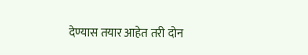देण्यास तयार आहेत तरी दोन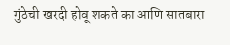गुंठेची खरदी होवू शकते का आणि सातबारा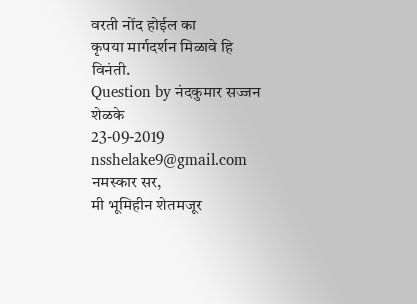वरती नोंद होईल का
कृपया मार्गदर्शन मिळावे हि विनंती.
Question by नंदकुमार सज्जन शेळके
23-09-2019
nsshelake9@gmail.com
नमस्कार सर,
मी भूमिहीन शेतमजूर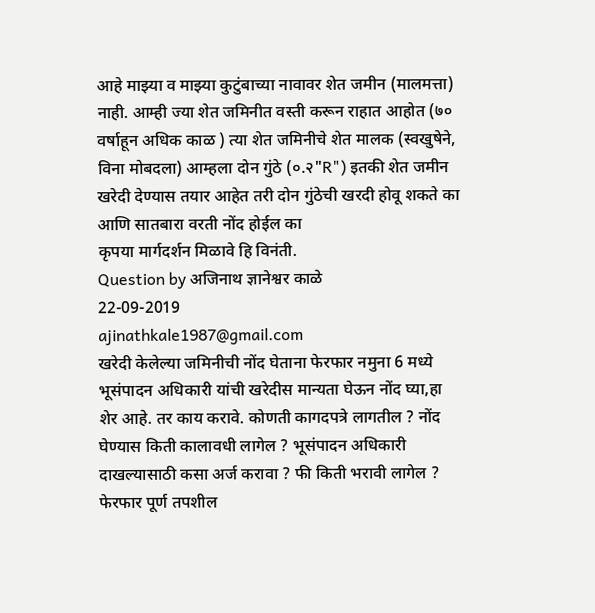आहे माझ्या व माझ्या कुटुंबाच्या नावावर शेत जमीन (मालमत्ता) नाही. आम्ही ज्या शेत जमिनीत वस्ती करून राहात आहोत (७० वर्षाहून अधिक काळ ) त्या शेत जमिनीचे शेत मालक (स्वखुषेने, विना मोबदला) आम्हला दोन गुंठे (०.२"R") इतकी शेत जमीन खरेदी देण्यास तयार आहेत तरी दोन गुंठेची खरदी होवू शकते का आणि सातबारा वरती नोंद होईल का
कृपया मार्गदर्शन मिळावे हि विनंती.
Question by अजिनाथ ज्ञानेश्वर काळे
22-09-2019
ajinathkale1987@gmail.com
खरेदी केलेल्या जमिनीची नोंद घेताना फेरफार नमुना 6 मध्ये भूसंपादन अधिकारी यांची खरेदीस मान्यता घेऊन नोंद घ्या,हा शेर आहे. तर काय करावे. कोणती कागदपत्रे लागतील ? नोंद घेण्यास किती कालावधी लागेल ? भूसंपादन अधिकारी दाखल्यासाठी कसा अर्ज करावा ? फी किती भरावी लागेल ?
फेरफार पूर्ण तपशील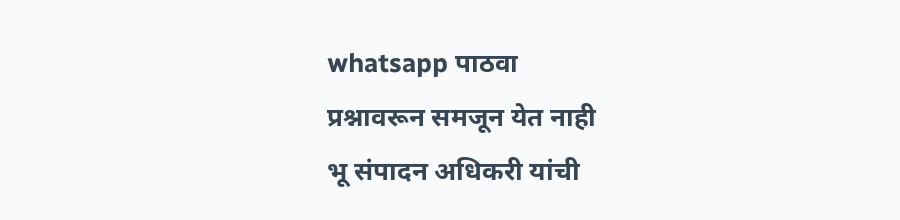whatsapp पाठवा
प्रश्नावरून समजून येत नाही
भू संपादन अधिकरी यांची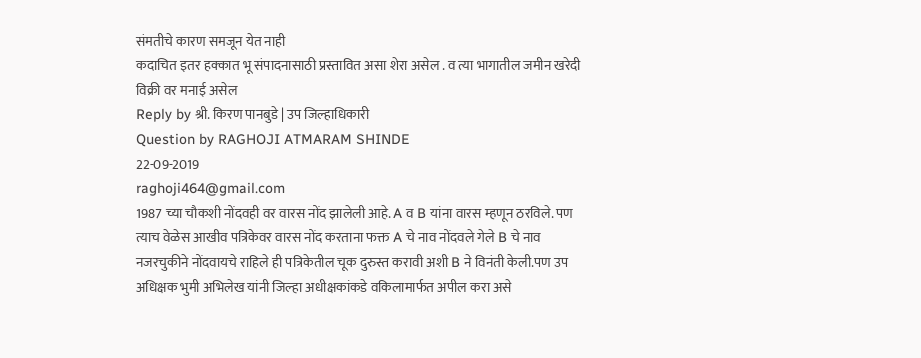संमतीचे कारण समजून येत नाही
कदाचित इतर हक्कात भू संपादनासाठी प्रस्तावित असा शेरा असेल . व त्या भागातील जमीन खरेदी विक्री वर मनाई असेल
Reply by श्री. किरण पानबुडे | उप जिल्हाधिकारी
Question by RAGHOJI ATMARAM SHINDE
22-09-2019
raghoji464@gmail.com
1987 च्या चौकशी नोंदवही वर वारस नोंद झालेली आहे. A व B यांना वारस म्हणून ठरविले. पण त्याच वेळेस आखीव पत्रिकेवर वारस नोंद करताना फक्त A चे नाव नोंदवले गेले B चे नाव नजरचुकीने नोंदवायचे राहिले ही पत्रिकेतील चूक दुरुस्त करावी अशी B ने विनंती केली.पण उप अधिक्षक भुमी अभिलेख यांनी जिल्हा अधीक्षकांकडे वकिलामार्फत अपील करा असे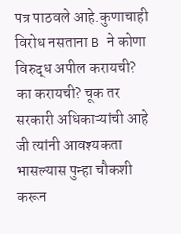पत्र पाठवले आहे.कुणाचाही विरोध नसताना B ने कोणा विरुद्ध अपील करायची? का करायची? चूक तर सरकारी अधिकाऱ्यांची आहे जी त्यांनी आवश्यकता भासल्यास पुन्हा चौकशी करून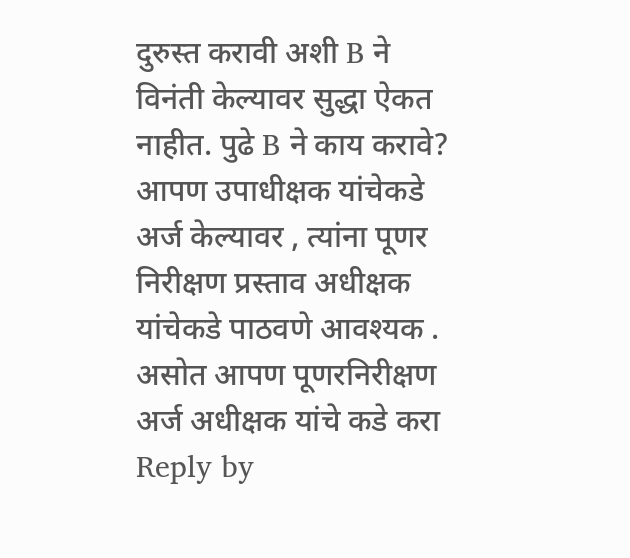दुरुस्त करावी अशी B ने विनंती केल्यावर सुद्धा ऐकत नाहीत. पुढे B ने काय करावे?
आपण उपाधीक्षक यांचेकडे अर्ज केल्यावर , त्यांना पूणर निरीक्षण प्रस्ताव अधीक्षक यांचेकडे पाठवणे आवश्यक .
असोत आपण पूणरनिरीक्षण अर्ज अधीक्षक यांचे कडे करा
Reply by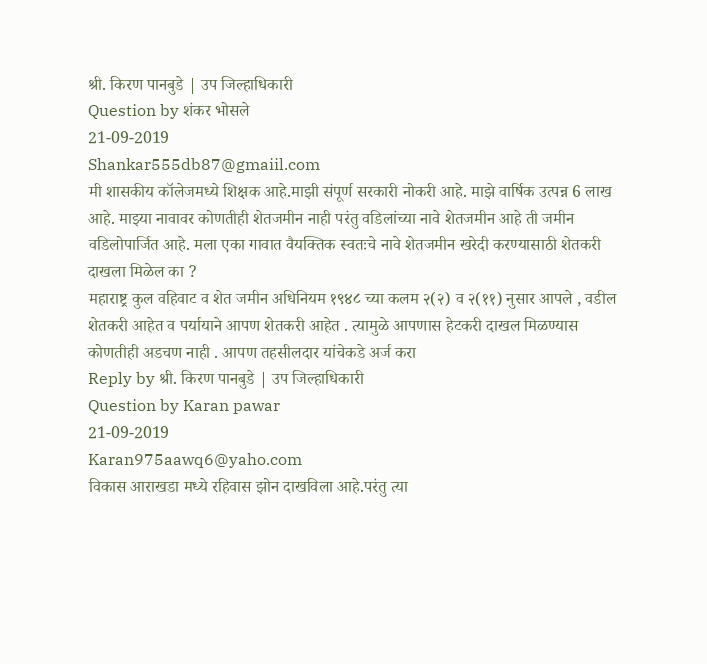श्री. किरण पानबुडे | उप जिल्हाधिकारी
Question by शंकर भोसले
21-09-2019
Shankar555db87@gmaiil.com
मी शासकीय कॉलेजमध्ये शिक्षक आहे.माझी संपूर्ण सरकारी नोकरी आहे. माझे वार्षिक उत्पन्न 6 लाख आहे. माझ्या नावावर कोणतीही शेतजमीन नाही परंतु वडिलांच्या नावे शेतजमीन आहे ती जमीन वडिलोपार्जित आहे. मला एका गावात वैयक्तिक स्वतःचे नावे शेतजमीन खरेदी करण्यासाठी शेतकरी दाखला मिळेल का ?
महाराष्ट्र कुल वहिवाट व शेत जमीन अधिनियम १९४८ च्या कलम २(२) व २(११) नुसार आपले , वडील शेतकरी आहेत व पर्यायाने आपण शेतकरी आहेत . त्यामुळे आपणास हेटकरी दाखल मिळण्यास कोणतीही अडचण नाही . आपण तहसीलदार यांचेकडे अर्ज करा
Reply by श्री. किरण पानबुडे | उप जिल्हाधिकारी
Question by Karan pawar
21-09-2019
Karan975aawq6@yaho.com
विकास आराखडा मध्ये रहिवास झोन दाखविला आहे.परंतु त्या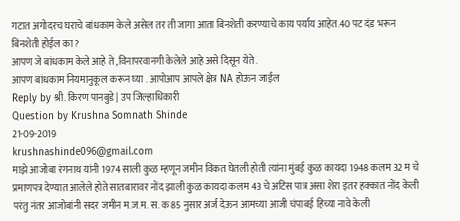गटात अगोदरच घराचे बांधकाम केले असेल तर ती जागा आता बिनशेती करण्याचे काय पर्याय आहेत.40 पट दंड भरून बिनशेती होईल का ?
आपण जे बांधकाम केले आहे ते ,विनापरवानगी केलेले आहे असे दिसून येते .
आपण बांधकाम नियमानुकूल करून घ्या . आपोआप आपले क्षेत्र NA होऊन जाईल
Reply by श्री. किरण पानबुडे | उप जिल्हाधिकारी
Question by Krushna Somnath Shinde
21-09-2019
krushnashinde096@gmail.com
माझे आजोबा रंगनाथ यांनी 1974 साली कुळ म्हणून जमीन विकत घेतली होती त्यांना मुंबई कुळ कायदा 1948 कलम 32 म चे प्रमाणपत्र देण्यात आलेले होते सातबारावर नोंद झाली कुळ कायदा कलम 43 चे अटिस पात्र असा शेरा इतर हक्कात नोंद केली परंतु नंतर आजोबांनी सदर जमीन म.ज.म. स. क 85 नुसार अर्ज देऊन आमच्या आजी चंपाबई हिच्या नावे केली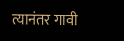त्यानंतर गावी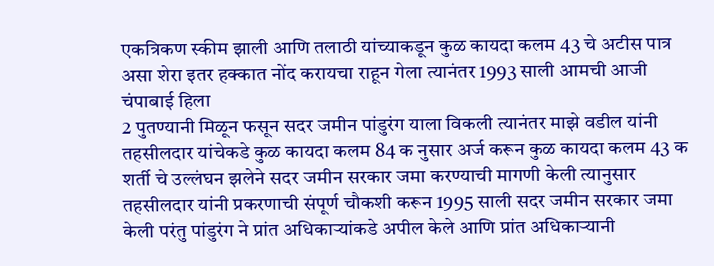एकत्रिकण स्कीम झाली आणि तलाठी यांच्याकडून कुळ कायदा कलम 43 चे अटीस पात्र असा शेरा इतर हक्कात नोंद करायचा राहून गेला त्यानंतर 1993 साली आमची आजी चंपाबाई हिला
2 पुतण्यानी मिळून फसून सदर जमीन पांडुरंग याला विकली त्यानंतर माझे वडील यांनी तहसीलदार यांचेकडे कुळ कायदा कलम 84 क नुसार अर्ज करून कुळ कायदा कलम 43 क शर्ती चे उल्लंघन झलेने सदर जमीन सरकार जमा करण्याची मागणी केली त्यानुसार तहसीलदार यांनी प्रकरणाची संपूर्ण चौकशी करून 1995 साली सदर जमीन सरकार जमा केली परंतु पांडुरंग ने प्रांत अधिकाऱ्यांकडे अपील केले आणि प्रांत अधिकाऱ्यानी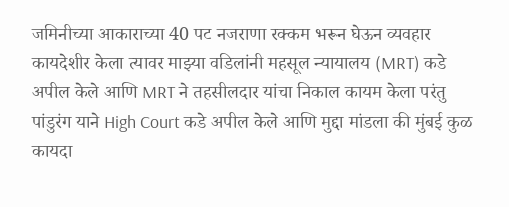जमिनीच्या आकाराच्या 40 पट नजराणा रक्कम भरून घेऊन व्यवहार कायदेशीर केला त्यावर माझ्या वडिलांनी महसूल न्यायालय (MRT) कडे अपील केले आणि MRT ने तहसीलदार यांचा निकाल कायम केला परंतु पांडुरंग याने High Court कडे अपील केले आणि मुद्दा मांडला की मुंबई कुळ कायदा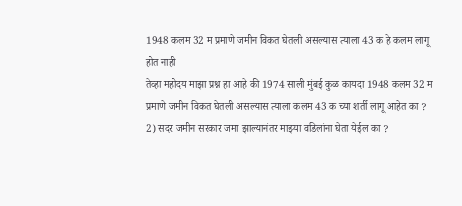1948 कलम 32 म प्रमाणे जमीन विकत घेतली असल्यास त्याला 43 क हे कलम लागू होत नाही
तेव्हा महोदय माझा प्रश्न हा आहे की 1974 साली मुंबई कुळ कायदा 1948 कलम 32 म प्रमाणे जमीन विकत घेतली असल्यास त्याला कलम 43 क च्या शर्ती लागू आहेत का ?
2) सदर जमीन सरकार जमा झाल्यानंतर माझ्या वडिलांना घेता येईल का ?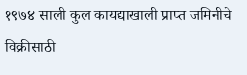१९७४ साली कुल कायद्याखाली प्राप्त जमिनीचे विक्रीसाठी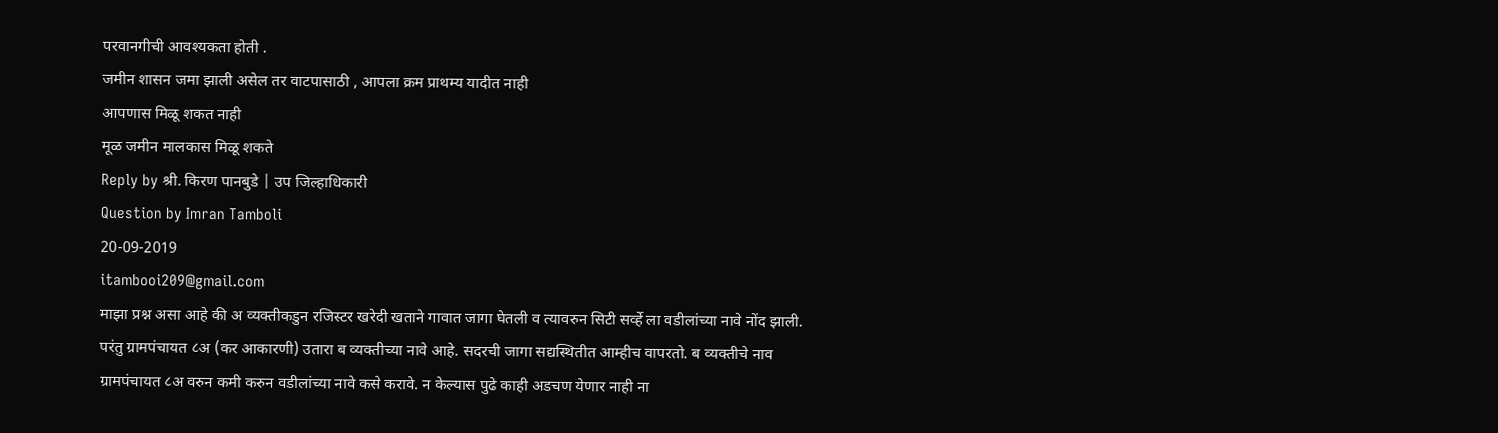परवानगीची आवश्यकता होती .
जमीन शासन जमा झाली असेल तर वाटपासाठी , आपला क्रम प्राथम्य यादीत नाही
आपणास मिळू शकत नाही
मूळ जमीन मालकास मिळू शकते
Reply by श्री. किरण पानबुडे | उप जिल्हाधिकारी
Question by Imran Tamboli
20-09-2019
itambooi209@gmail.com
माझा प्रश्न असा आहे की अ व्यक्तीकडुन रजिस्टर खरेदी खताने गावात जागा घेतली व त्यावरुन सिटी सर्व्हे ला वडीलांच्या नावे नोंद झाली. परंतु ग्रामपंचायत ८अ (कर आकारणी) उतारा ब व्यक्तीच्या नावे आहे. सदरची जागा सद्यस्थितीत आम्हीच वापरतो. ब व्यक्तीचे नाव ग्रामपंचायत ८अ वरुन कमी करुन वडीलांच्या नावे कसे करावे. न केल्यास पुढे काही अडचण येणार नाही ना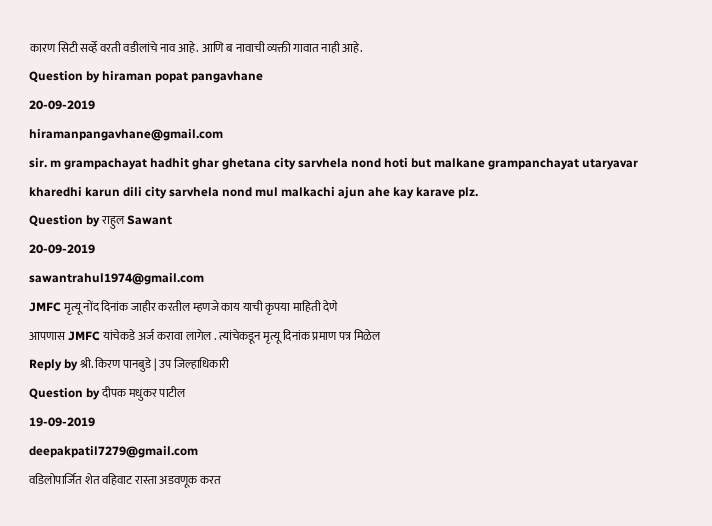कारण सिटी सर्व्हे वरती वडीलांचे नाव आहे. आणि ब नावाची व्यक्ती गावात नाही आहे.
Question by hiraman popat pangavhane
20-09-2019
hiramanpangavhane@gmail.com
sir. m grampachayat hadhit ghar ghetana city sarvhela nond hoti but malkane grampanchayat utaryavar kharedhi karun dili city sarvhela nond mul malkachi ajun ahe kay karave plz.
Question by राहुल Sawant
20-09-2019
sawantrahul1974@gmail.com
JMFC मृत्यू नोंद दिनांक जाहीर करतील म्हणजे काय याची कृपया माहिती देणे
आपणास JMFC यांचेकडे अर्ज करावा लागेल . त्यांचेकडून मृत्यू दिनांक प्रमाण पत्र मिळेल
Reply by श्री. किरण पानबुडे | उप जिल्हाधिकारी
Question by दीपक मधुकर पाटील
19-09-2019
deepakpatil7279@gmail.com
वडिलोपार्जित शेत वहिवाट रास्ता अडवणूक करत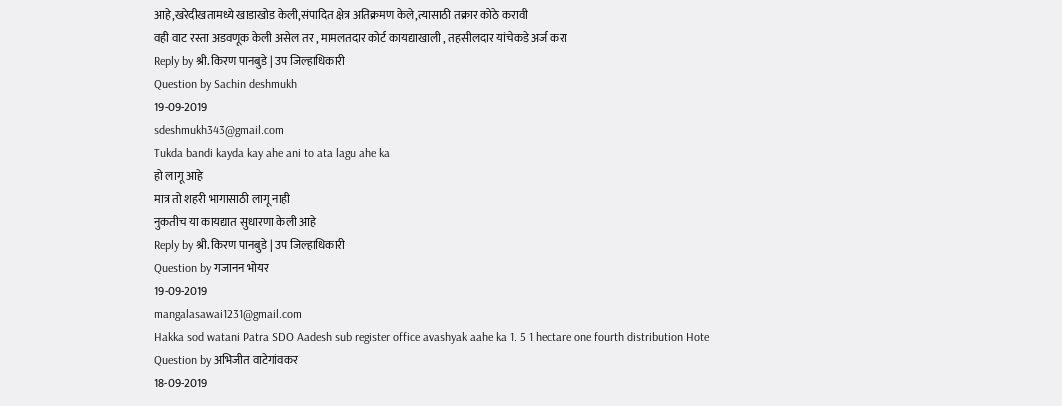आहे,खरेदीखतामध्ये खाडाखोड केली,संपादित क्षेत्र अतिक्रमण केले,त्यासाठी तक्रार कोठे करावी
वही वाट रस्ता अडवणूक केली असेल तर , मामलतदार कोर्ट कायद्याखाली , तहसीलदार यांचेकडे अर्ज करा
Reply by श्री. किरण पानबुडे | उप जिल्हाधिकारी
Question by Sachin deshmukh
19-09-2019
sdeshmukh343@gmail.com
Tukda bandi kayda kay ahe ani to ata lagu ahe ka
हो लागू आहे
मात्र तो शहरी भागासाठी लागू नाही
नुकतीच या कायद्यात सुधारणा केली आहे
Reply by श्री. किरण पानबुडे | उप जिल्हाधिकारी
Question by गजानन भोयर
19-09-2019
mangalasawai1231@gmail.com
Hakka sod watani Patra SDO Aadesh sub register office avashyak aahe ka 1. 5 1 hectare one fourth distribution Hote
Question by अभिजीत वाटेगांवकर
18-09-2019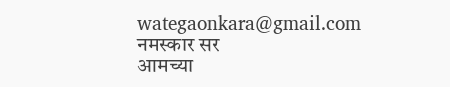wategaonkara@gmail.com
नमस्कार सर
आमच्या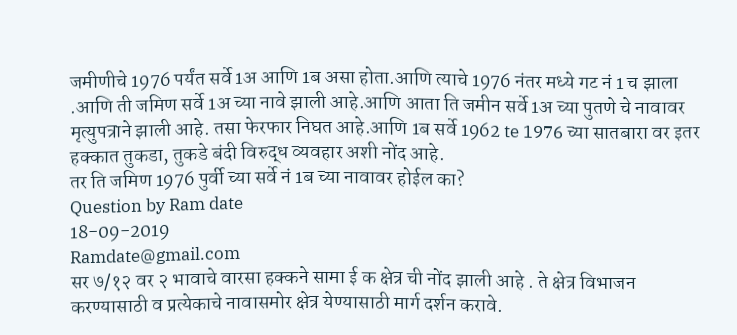जमीणीचे 1976 पर्यंत सर्वे 1अ आणि 1ब असा होता.आणि त्याचे 1976 नंतर मध्ये गट नं 1 च झाला .आणि ती जमिण सर्वे 1अ च्या नावे झाली आहे.आणि आता ति जमीन सर्वे 1अ च्या पुतणे चे नावावर मृत्युपत्राने झाली आहे. तसा फेरफार निघत आहे.आणि 1ब सर्वे 1962 te 1976 च्या सातबारा वर इतर हक्कात तुकडा, तुकडे बंदी विरुद्ध व्यवहार अशी नोंद आहे.
तर ति जमिण 1976 पुर्वी च्या सर्वे नं 1ब च्या नावावर होईल का?
Question by Ram date
18-09-2019
Ramdate@gmail.com
सर ७/१२ वर २ भावाचे वारसा हक्कने सामा ई क क्षेत्र ची नोंद झाली आहे . ते क्षेत्र विभाजन करण्यासाठी व प्रत्येकाचे नावासमोर क्षेत्र येण्यासाठी मार्ग दर्शन करावे.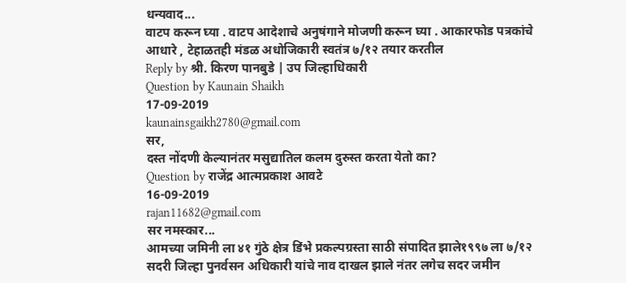धन्यवाद...
वाटप करून घ्या . वाटप आदेशाचे अनुषंगाने मोजणी करून घ्या . आकारफोड पत्रकांचे आधारे , टेहाळतही मंडळ अधोजिकारी स्वतंत्र ७/१२ तयार करतील
Reply by श्री. किरण पानबुडे | उप जिल्हाधिकारी
Question by Kaunain Shaikh
17-09-2019
kaunainsgaikh2780@gmail.com
सर,
दस्त नोंदणी केल्यानंतर मसुद्यातिल कलम दुरुस्त करता येतो का?
Question by राजेंद्र आत्मप्रकाश आवटे
16-09-2019
rajan11682@gmail.com
सर नमस्कार...
आमच्या जमिनी ला ४१ गुंठे क्षेत्र डिंभे प्रकल्पग्रस्ता साठी संपादित झाले१९९७ ला ७/१२ सदरी जिल्हा पुनर्वसन अधिकारी यांचे नाव दाखल झाले नंतर लगेच सदर जमीन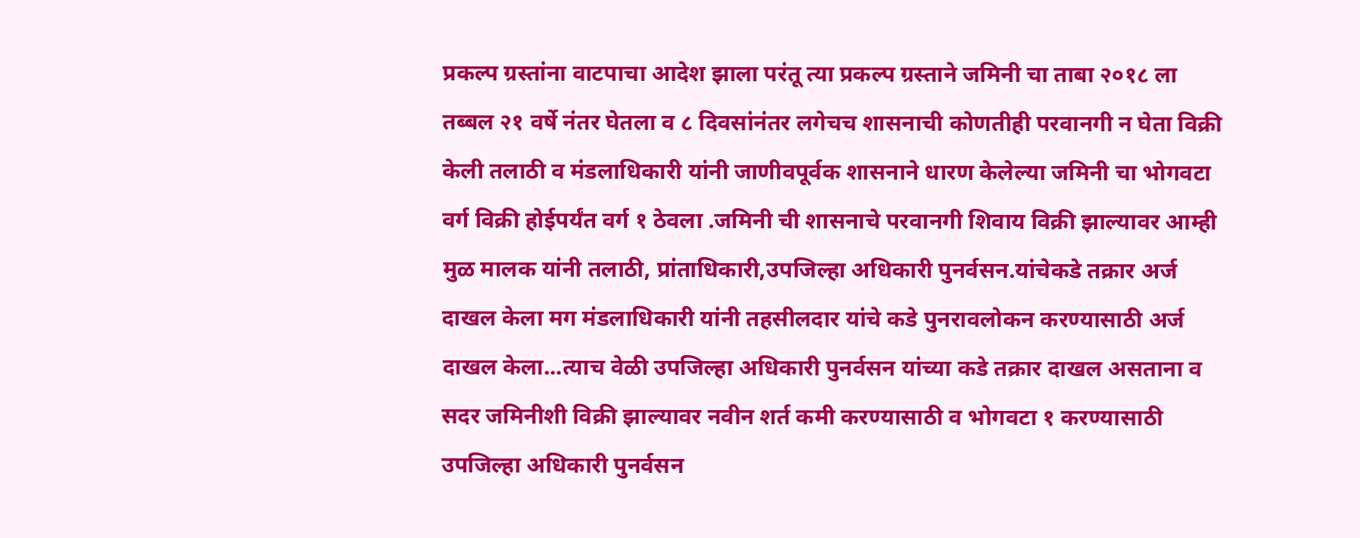प्रकल्प ग्रस्तांना वाटपाचा आदेश झाला परंतू त्या प्रकल्प ग्रस्ताने जमिनी चा ताबा २०१८ ला तब्बल २१ वर्षे नंतर घेतला व ८ दिवसांनंतर लगेचच शासनाची कोणतीही परवानगी न घेता विक्री केली तलाठी व मंडलाधिकारी यांनी जाणीवपूर्वक शासनाने धारण केलेल्या जमिनी चा भोगवटा वर्ग विक्री होईपर्यंत वर्ग १ ठेवला .जमिनी ची शासनाचे परवानगी शिवाय विक्री झाल्यावर आम्ही मुळ मालक यांनी तलाठी, प्रांताधिकारी,उपजिल्हा अधिकारी पुनर्वसन.यांचेकडे तक्रार अर्ज दाखल केला मग मंडलाधिकारी यांनी तहसीलदार यांचे कडे पुनरावलोकन करण्यासाठी अर्ज दाखल केला...त्याच वेळी उपजिल्हा अधिकारी पुनर्वसन यांच्या कडे तक्रार दाखल असताना व सदर जमिनीशी विक्री झाल्यावर नवीन शर्त कमी करण्यासाठी व भोगवटा १ करण्यासाठी उपजिल्हा अधिकारी पुनर्वसन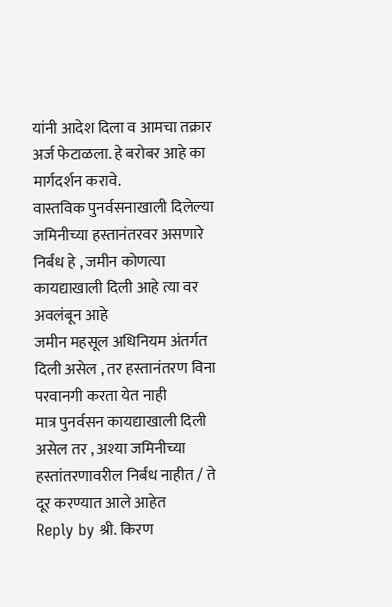यांनी आदेश दिला व आमचा तक्रार अर्ज फेटाळला. हे बरोबर आहे का मार्गदर्शन करावे.
वास्तविक पुनर्वसनाखाली दिलेल्या जमिनीच्या हस्तानंतरवर असणारे निर्बंध हे , जमीन कोणत्या कायद्याखाली दिली आहे त्या वर अवलंबून आहे
जमीन महसूल अधिनियम अंतर्गत दिली असेल , तर हस्तानंतरण विना परवानगी करता येत नाही
मात्र पुनर्वसन कायद्याखाली दिली असेल तर , अश्या जमिनीच्या हस्तांतरणावरील निर्बंध नाहीत / ते दूर करण्यात आले आहेत
Reply by श्री. किरण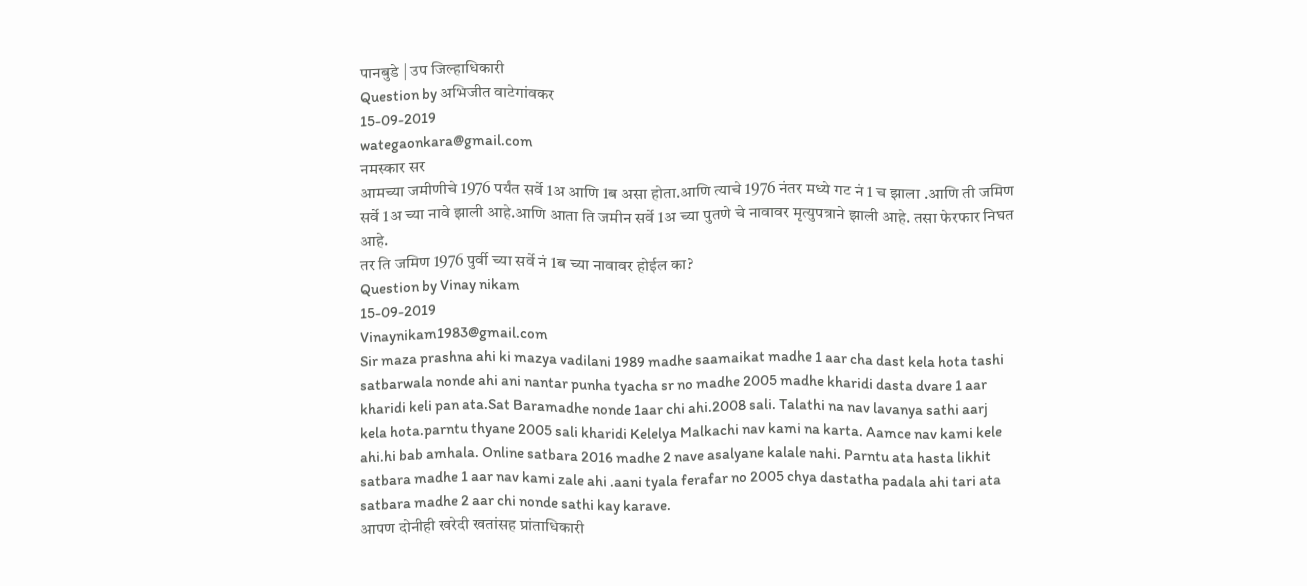पानबुडे | उप जिल्हाधिकारी
Question by अभिजीत वाटेगांवकर
15-09-2019
wategaonkara@gmail.com
नमस्कार सर
आमच्या जमीणीचे 1976 पर्यंत सर्वे 1अ आणि 1ब असा होता.आणि त्याचे 1976 नंतर मध्ये गट नं 1 च झाला .आणि ती जमिण सर्वे 1अ च्या नावे झाली आहे.आणि आता ति जमीन सर्वे 1अ च्या पुतणे चे नावावर मृत्युपत्राने झाली आहे. तसा फेरफार निघत आहे.
तर ति जमिण 1976 पुर्वी च्या सर्वे नं 1ब च्या नावावर होईल का?
Question by Vinay nikam
15-09-2019
Vinaynikam1983@gmail.com
Sir maza prashna ahi ki mazya vadilani 1989 madhe saamaikat madhe 1 aar cha dast kela hota tashi satbarwala nonde ahi ani nantar punha tyacha sr no madhe 2005 madhe kharidi dasta dvare 1 aar kharidi keli pan ata.Sat Baramadhe nonde 1aar chi ahi.2008 sali. Talathi na nav lavanya sathi aarj kela hota.parntu thyane 2005 sali kharidi Kelelya Malkachi nav kami na karta. Aamce nav kami kele ahi.hi bab amhala. Online satbara 2016 madhe 2 nave asalyane kalale nahi. Parntu ata hasta likhit satbara madhe 1 aar nav kami zale ahi .aani tyala ferafar no 2005 chya dastatha padala ahi tari ata satbara madhe 2 aar chi nonde sathi kay karave.
आपण दोनीही खरेदी खतांसह प्रांताधिकारी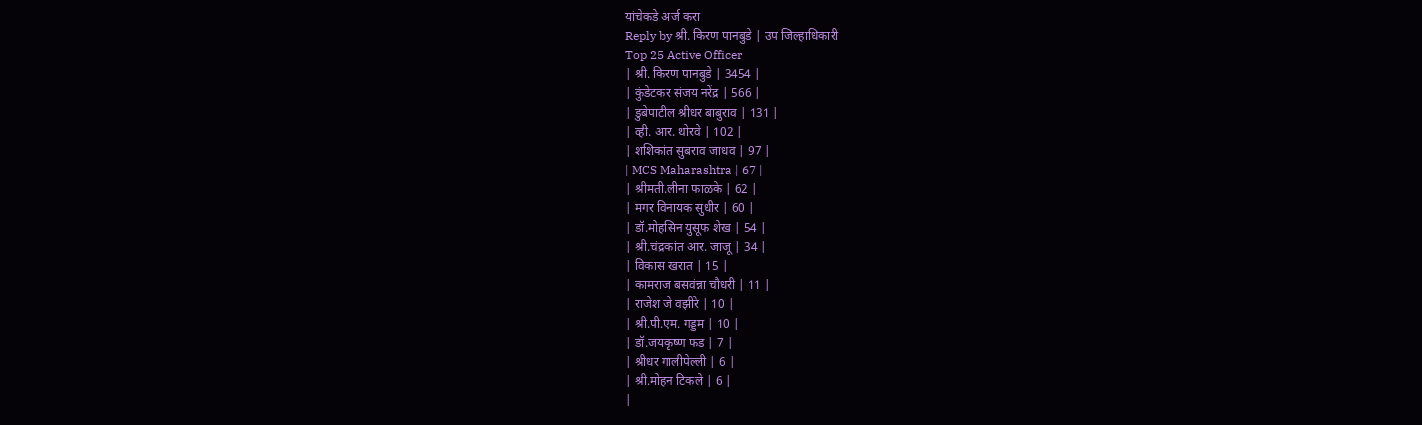यांचेकडे अर्ज करा
Reply by श्री. किरण पानबुडे | उप जिल्हाधिकारी
Top 25 Active Officer
| श्री. किरण पानबुडे | 3454 |
| कुंडेटकर संजय नरेंद्र | 566 |
| डुबेपाटील श्रीधर बाबुराव | 131 |
| व्ही. आर. थोरवे | 102 |
| शशिकांत सुबराव जाधव | 97 |
| MCS Maharashtra | 67 |
| श्रीमती.लीना फाळके | 62 |
| मगर विनायक सुधीर | 60 |
| डॉ.मोहसिन युसूफ शेख | 54 |
| श्री.चंद्रकांत आर. जाजू | 34 |
| विकास खरात | 15 |
| कामराज बसवंन्ना चौधरी | 11 |
| राजेश जे वझीरे | 10 |
| श्री.पी.एम. गड्डम | 10 |
| डॉ.जयकृष्ण फड | 7 |
| श्रीधर गालीपेल्ली | 6 |
| श्री.मोहन टिकले | 6 |
|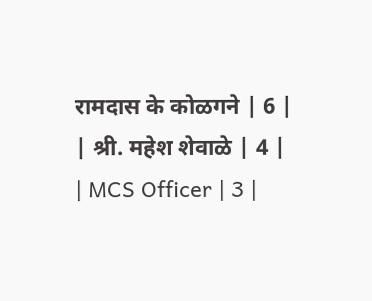रामदास के कोळगने | 6 |
| श्री. महेश शेवाळे | 4 |
| MCS Officer | 3 |